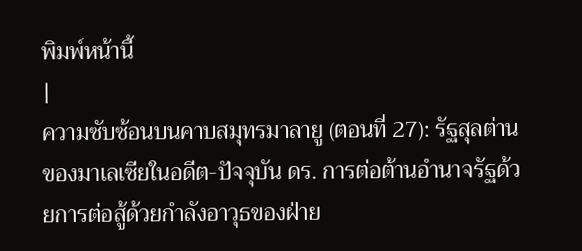พิมพ์หน้านี้
|
ความซับซ้อนบนคาบสมุทรมาลายู (ตอนที่ 27): รัฐสุลต่านของมาเลเซียในอดีต-ปัจจุบัน ดร. การต่อต้านอำนาจรัฐด้วยการต่อสู้ด้วยกำลังอาวุธของฝ่าย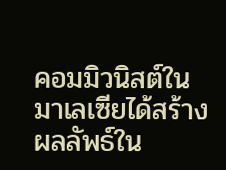คอมมิวนิสต์ในมาเลเซียได้สร้างผลลัพธ์ใน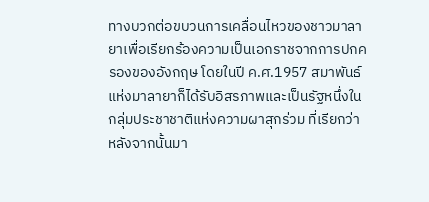ทางบวกต่อขบวนการเคลื่อนไหวของชาวมาลายาเพื่อเรียกร้องความเป็นเอกราชจากการปกครองของอังกฤษ โดยในปี ค.ศ.1957 สมาพันธ์แห่งมาลายาก็ได้รับอิสรภาพและเป็นรัฐหนึ่งในกลุ่มประชาชาติแห่งความผาสุกร่วม ที่เรียกว่า หลังจากนั้นมา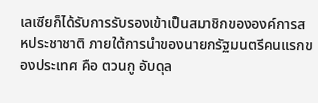เลเซียก็ได้รับการรับรองเข้าเป็นสมาชิกขององค์การสหประชาชาติ ภายใต้การนำของนายกรัฐมนตรีคนแรกของประเทศ คือ ตวนกู อับดุล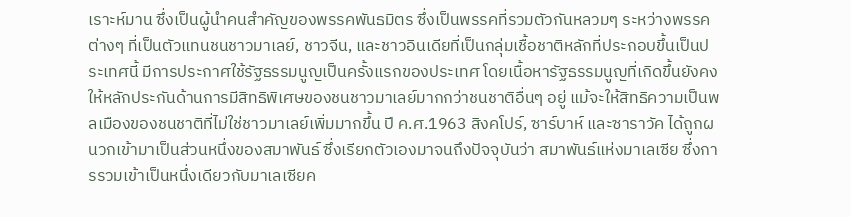เราะห์มาน ซึ่งเป็นผู้นำคนสำคัญของพรรคพันธมิตร ซึ่งเป็นพรรคที่รวมตัวกันหลวมๆ ระหว่างพรรคต่างๆ ที่เป็นตัวแทนชนชาวมาเลย์, ชาวจีน, และชาวอินเดียที่เป็นกลุ่มเชื้อชาติหลักที่ประกอบขึ้นเป็นประเทศนี้ มีการประกาศใช้รัฐธรรมนูญเป็นครั้งแรกของประเทศ โดยเนื้อหารัฐธรรมนูญที่เกิดขึ้นยังคงให้หลักประกันด้านการมีสิทธิพิเศษของชนชาวมาเลย์มากกว่าชนชาติอื่นๆ อยู่ แม้จะให้สิทธิความเป็นพลเมืองของชนชาติที่ไม่ใช่ชาวมาเลย์เพิ่มมากขึ้น ปี ค.ศ.1963 สิงคโปร์, ซาร์บาห์ และซาราวัค ได้ถูกผนวกเข้ามาเป็นส่วนหนึ่งของสมาพันธ์ ซึ่งเรียกตัวเองมาจนถึงปัจจุบันว่า สมาพันธ์แห่งมาเลเซีย ซึ่งการรวมเข้าเป็นหนึ่งเดียวกับมาเลเซียค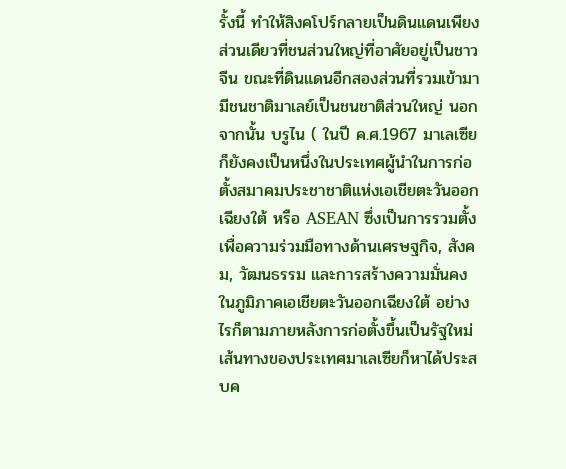รั้งนี้ ทำให้สิงคโปร์กลายเป็นดินแดนเพียงส่วนเดียวที่ชนส่วนใหญ่ที่อาศัยอยู่เป็นชาวจีน ขณะที่ดินแดนอีกสองส่วนที่รวมเข้ามามีชนชาติมาเลย์เป็นชนชาติส่วนใหญ่ นอกจากนั้น บรูไน ( ในปี ค.ศ.1967 มาเลเซียก็ยังคงเป็นหนึ่งในประเทศผู้นำในการก่อตั้งสมาคมประชาชาติแห่งเอเชียตะวันออกเฉียงใต้ หรือ ASEAN ซึ่งเป็นการรวมตั้งเพื่อความร่วมมือทางด้านเศรษฐกิจ, สังคม, วัฒนธรรม และการสร้างความมั่นคงในภูมิภาคเอเชียตะวันออกเฉียงใต้ อย่างไรก็ตามภายหลังการก่อตั้งขึ้นเป็นรัฐใหม่ เส้นทางของประเทศมาเลเซียก็หาได้ประสบค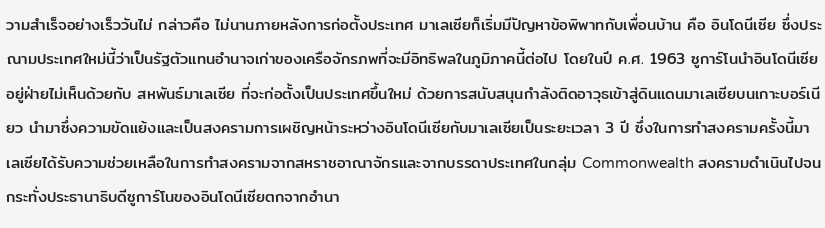วามสำเร็จอย่างเร็ววันไม่ กล่าวคือ ไม่นานภายหลังการก่อตั้งประเทศ มาเลเซียก็เริ่มมีปัญหาข้อพิพาทกับเพื่อนบ้าน คือ อินโดนีเซีย ซึ่งประณามประเทศใหม่นี้ว่าเป็นรัฐตัวแทนอำนาจเก่าของเครือจักรภพที่จะมีอิทธิพลในภูมิภาคนี้ต่อไป โดยในปี ค.ศ. 1963 ซูการ์โนนำอินโดนีเซีย อยู่ฝ่ายไม่เห็นด้วยกับ สหพันธ์มาเลเซีย ที่จะก่อตั้งเป็นประเทศขึ้นใหม่ ด้วยการสนับสนุนกำลังติดอาวุธเข้าสู่ดินแดนมาเลเซียบนเกาะบอร์เนียว นำมาซึ่งความขัดแย้งและเป็นสงครามการเผชิญหน้าระหว่างอินโดนีเซียกับมาเลเซียเป็นระยะเวลา 3 ปี ซึ่งในการทำสงครามครั้งนี้มาเลเซียได้รับความช่วยเหลือในการทำสงครามจากสหราชอาณาจักรและจากบรรดาประเทศในกลุ่ม Commonwealth สงครามดำเนินไปจนกระทั่งประธานาธิบดีซูการ์โนของอินโดนีเซียตกจากอำนา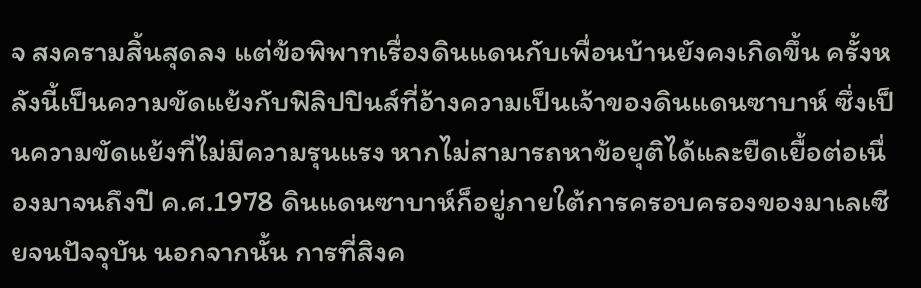จ สงครามสิ้นสุดลง แต่ข้อพิพาทเรื่องดินแดนกับเพื่อนบ้านยังคงเกิดขึ้น ครั้งหลังนี้เป็นความขัดแย้งกับฟิลิปปินส์ที่อ้างความเป็นเจ้าของดินแดนซาบาห์ ซึ่งเป็นความขัดแย้งที่ไม่มีความรุนแรง หากไม่สามารถหาข้อยุติได้และยืดเยื้อต่อเนื่องมาจนถึงปี ค.ศ.1978 ดินแดนซาบาห์ก็อยู่ภายใต้การครอบครองของมาเลเซียจนปัจจุบัน นอกจากนั้น การที่สิงค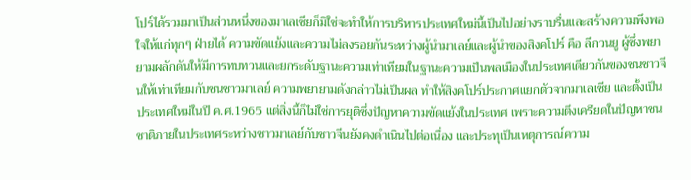โปร์ได้รวมมาเป็นส่วนหนึ่งของมาเลเซียก็มิใช่จะทำให้การบริหารประเทศใหม่นี้เป็นไปอย่างราบรื่นและสร้างความพึงพอใจให้แก่ทุกๆ ฝ่ายได้ ความขัดแย้งและความไม่ลงรอยกันระหว่างผู้นำมาเลย์และผู้นำของสิงคโปร์ คือ ลีกวนยู ผู้ซึ่งพยายามผลักดันให้มีการทบทวนและยกระดับฐานะความเท่าเทียมในฐานะความเป็นพลเมืองในประเทศเดียวกันของชนชาวจีนให้เท่าเทียมกับชนชาวมาเลย์ ความพยายามดังกล่าวไม่เป็นผล ทำให้สิงคโปร์ประกาศแยกตัวจากมาเลเซีย และตั้งเป็นประเทศใหม่ในปี ค.ศ.1965 แต่สิ่งนี้ก็ไม่ใช่การยุติซึ่งปัญหาความขัดแย้งในประเทศ เพราะความตึงเครียดในปัญหาชนชาติภายในประเทศระหว่างชาวมาเลย์กับชาวจีนยังคงดำเนินไปต่อเนื่อง และประทุเป็นเหตุการณ์ความ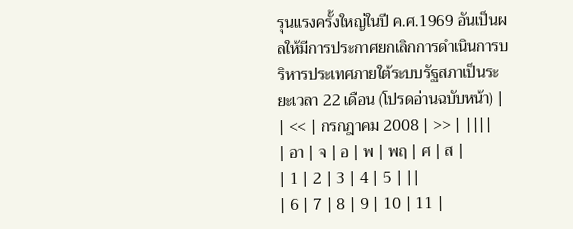รุนแรงครั้งใหญ่ในปี ค.ศ.1969 อันเป็นผลให้มีการประกาศยกเลิกการดำเนินการบริหารประเทศภายใต้ระบบรัฐสภาเป็นระยะเวลา 22 เดือน (โปรดอ่านฉบับหน้า) |
| << | กรกฎาคม 2008 | >> | ||||
| อา | จ | อ | พ | พฤ | ศ | ส |
| 1 | 2 | 3 | 4 | 5 | ||
| 6 | 7 | 8 | 9 | 10 | 11 |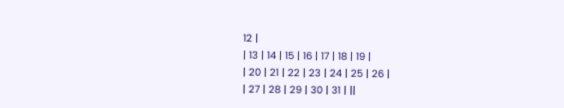12 |
| 13 | 14 | 15 | 16 | 17 | 18 | 19 |
| 20 | 21 | 22 | 23 | 24 | 25 | 26 |
| 27 | 28 | 29 | 30 | 31 | ||